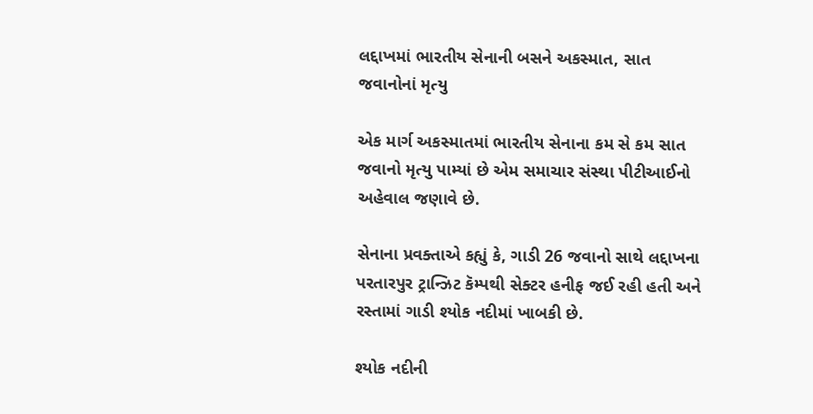લદ્દાખમાં ભારતીય સેનાની બસને અકસ્માત, સાત જવાનોનાં મૃત્યુ

એક માર્ગ અકસ્માતમાં ભારતીય સેનાના કમ સે કમ સાત જવાનો મૃત્યુ પામ્યાં છે એમ સમાચાર સંસ્થા પીટીઆઈનો અહેવાલ જણાવે છે.

સેનાના પ્રવક્તાએ કહ્યું કે, ગાડી 26 જવાનો સાથે લદ્દાખના પરતારપુર ટ્રાન્ઝિટ કૅમ્પથી સેક્ટર હનીફ જઈ રહી હતી અને રસ્તામાં ગાડી શ્યોક નદીમાં ખાબકી છે.

શ્યોક નદીની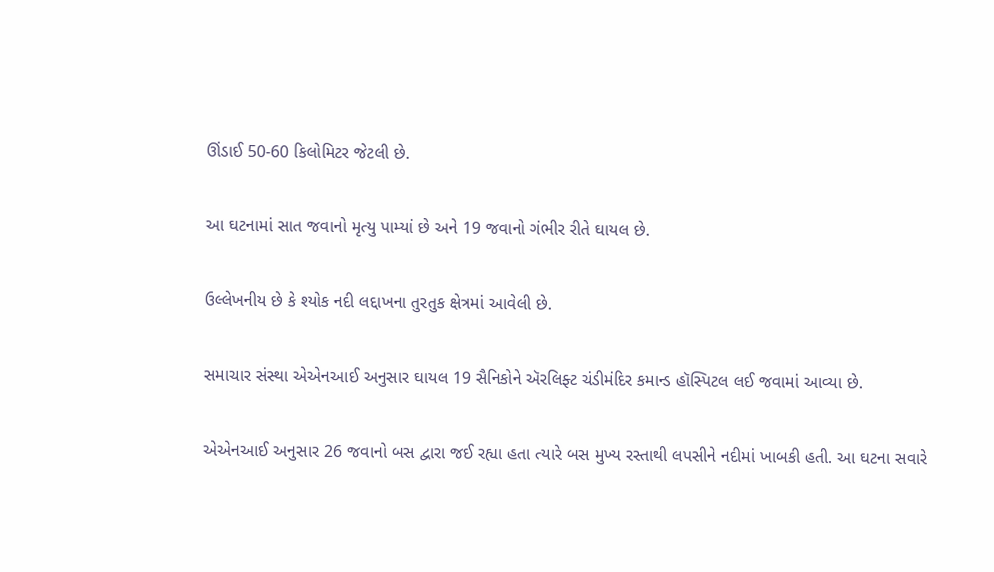ઊંડાઈ 50-60 કિલોમિટર જેટલી છે.

આ ઘટનામાં સાત જવાનો મૃત્યુ પામ્યાં છે અને 19 જવાનો ગંભીર રીતે ઘાયલ છે.

ઉલ્લેખનીય છે કે શ્યોક નદી લદ્દાખના તુરતુક ક્ષેત્રમાં આવેલી છે.

સમાચાર સંસ્થા એએનઆઈ અનુસાર ઘાયલ 19 સૈનિકોને ઍરલિફ્ટ ચંડીમંદિર કમાન્ડ હૉસ્પિટલ લઈ જવામાં આવ્યા છે.

એએનઆઈ અનુસાર 26 જવાનો બસ દ્વારા જઈ રહ્યા હતા ત્યારે બસ મુખ્ય રસ્તાથી લપસીને નદીમાં ખાબકી હતી. આ ઘટના સવારે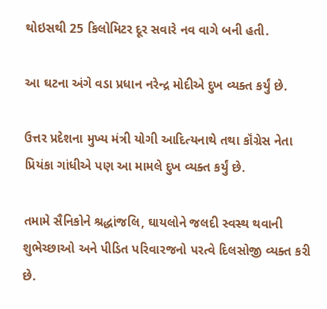થોઇસથી 25 કિલોમિટર દૂર સવારે નવ વાગે બની હતી.

આ ઘટના અંગે વડા પ્રધાન નરેન્દ્ર મોદીએ દુખ વ્યક્ત કર્યું છે.

ઉત્તર પ્રદેશના મુખ્ય મંત્રી યોગી આદિત્યનાથે તથા કૉંગ્રેસ નેતા પ્રિયંકા ગાંધીએ પણ આ મામલે દુખ વ્યક્ત કર્યું છે.

તમામે સૈનિકોને શ્રદ્ધાંજલિ, ઘાયલોને જલદી સ્વસ્થ થવાની શુભેચ્છાઓ અને પીડિત પરિવારજનો પરત્વે દિલસોજી વ્યક્ત કરી છે.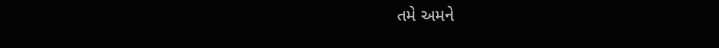તમે અમને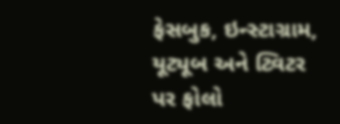ફેસબુક, ઇન્સ્ટાગ્રામ, યૂટ્યૂબ અને ટ્વિટર પર ફોલો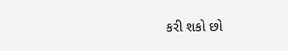કરી શકો છો